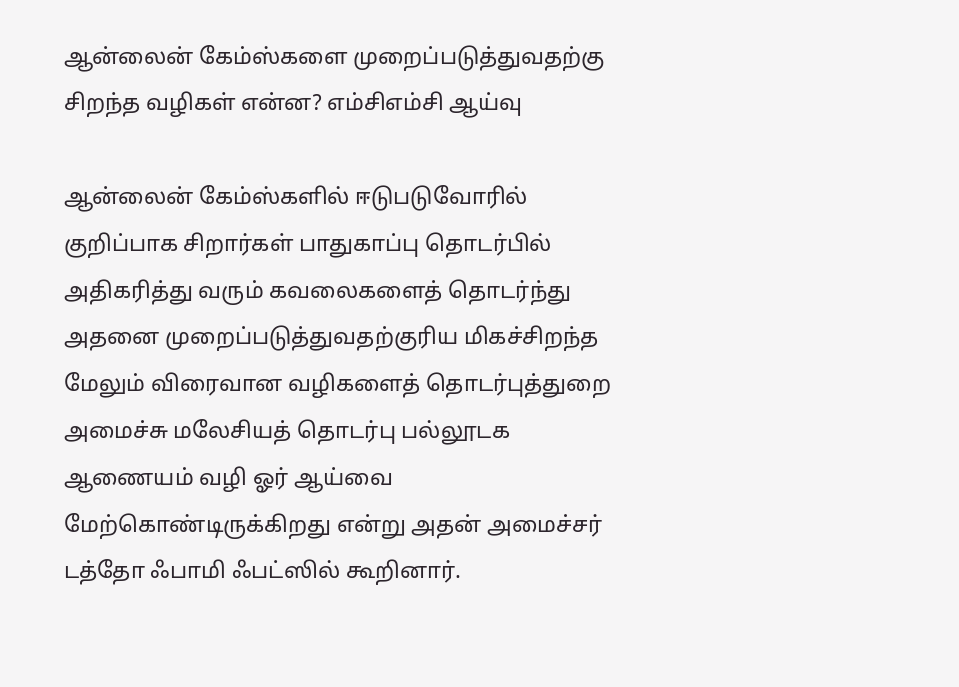ஆன்லைன் கேம்ஸ்களை முறைப்படுத்துவதற்கு சிறந்த வழிகள் என்ன? எம்சிஎம்சி ஆய்வு

ஆன்லைன் கேம்ஸ்களில் ஈடுபடுவோரில் குறிப்பாக சிறார்கள் பாதுகாப்பு தொடர்பில் அதிகரித்து வரும் கவலைகளைத் தொடர்ந்து அதனை முறைப்படுத்துவதற்குரிய மிகச்சிறந்த மேலும் விரைவான வழிகளைத் தொடர்புத்துறை அமைச்சு மலேசியத் தொடர்பு பல்லூடக ஆணையம் வழி ஓர் ஆய்வை மேற்கொண்டிருக்கிறது என்று அதன் அமைச்சர் டத்தோ ஃபாமி ஃபட்ஸில் கூறினார்.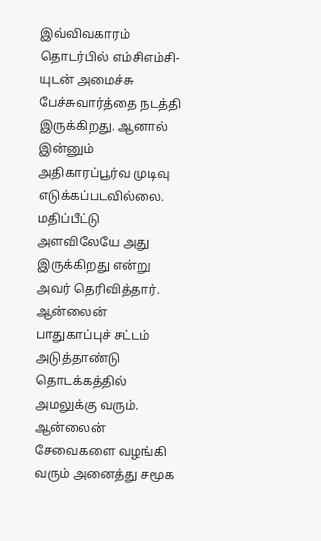இவ்விவகாரம் தொடர்பில் எம்சிஎம்சி-யுடன் அமைச்சு பேச்சுவார்த்தை நடத்தி இருக்கிறது. ஆனால் இன்னும் அதிகாரப்பூர்வ முடிவு எடுக்கப்படவில்லை. மதிப்பீட்டு அளவிலேயே அது இருக்கிறது என்று அவர் தெரிவித்தார். ஆன்லைன் பாதுகாப்புச் சட்டம் அடுத்தாண்டு தொடக்கத்தில் அமலுக்கு வரும். ஆன்லைன் சேவைகளை வழங்கி வரும் அனைத்து சமூக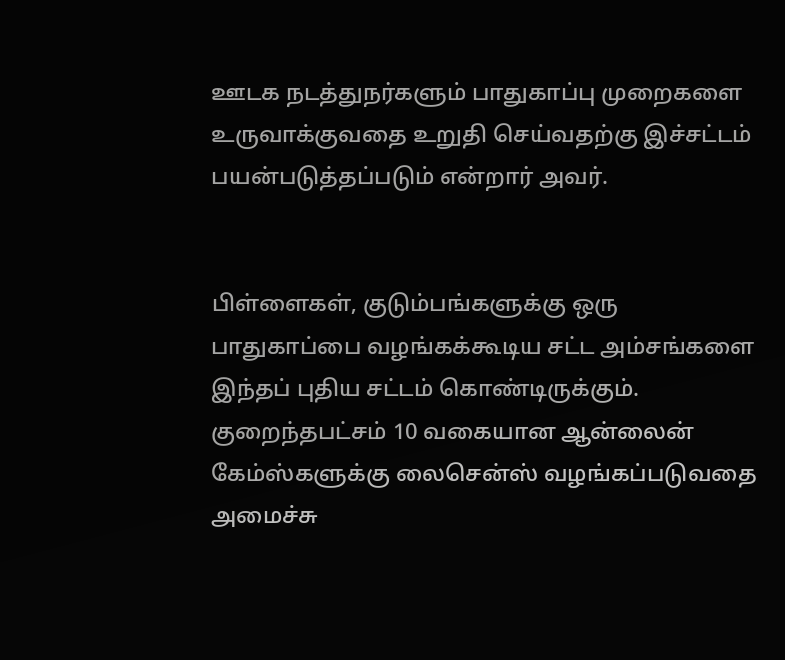ஊடக நடத்துநர்களும் பாதுகாப்பு முறைகளை உருவாக்குவதை உறுதி செய்வதற்கு இச்சட்டம் பயன்படுத்தப்படும் என்றார் அவர்.


பிள்ளைகள், குடும்பங்களுக்கு ஒரு பாதுகாப்பை வழங்கக்கூடிய சட்ட அம்சங்களை இந்தப் புதிய சட்டம் கொண்டிருக்கும். குறைந்தபட்சம் 10 வகையான ஆன்லைன் கேம்ஸ்களுக்கு லைசென்ஸ் வழங்கப்படுவதை அமைச்சு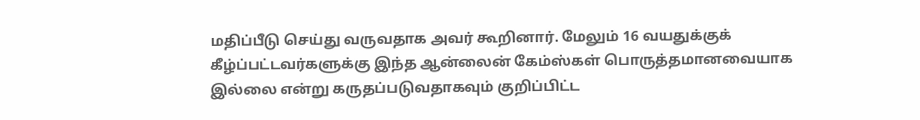மதிப்பீடு செய்து வருவதாக அவர் கூறினார். மேலும் 16 வயதுக்குக் கீழ்ப்பட்டவர்களுக்கு இந்த ஆன்லைன் கேம்ஸ்கள் பொருத்தமானவையாக இல்லை என்று கருதப்படுவதாகவும் குறிப்பிட்ட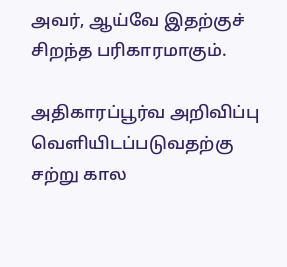அவர், ஆய்வே இதற்குச் சிறந்த பரிகாரமாகும்.

அதிகாரப்பூர்வ அறிவிப்பு வெளியிடப்படுவதற்கு சற்று கால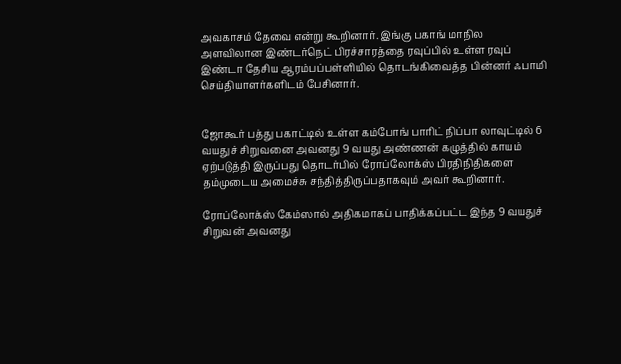அவகாசம் தேவை என்று கூறினார். இங்கு பகாங் மாநில அளவிலான இண்டர்நெட் பிரச்சாரத்தை ரவுப்பில் உள்ள ரவுப் இண்டா தேசிய ஆரம்பப்பள்ளியில் தொடங்கிவைத்த பின்னர் ஃபாமி செய்தியாளர்களிடம் பேசினார்.


ஜோகூர் பத்து பகாட்டில் உள்ள கம்போங் பாரிட் நிப்பா லாவுட்டில் 6 வயதுச் சிறுவனை அவனது 9 வயது அண்ணன் கழுத்தில் காயம் ஏற்படுத்தி இருப்பது தொடர்பில் ரோப்லோக்ஸ் பிரதிநிதிகளை தம்முடைய அமைச்சு சந்தித்திருப்பதாகவும் அவர் கூறினார்.

ரோப்லோக்ஸ் கேம்ஸால் அதிகமாகப் பாதிக்கப்பட்ட இந்த 9 வயதுச் சிறுவன் அவனது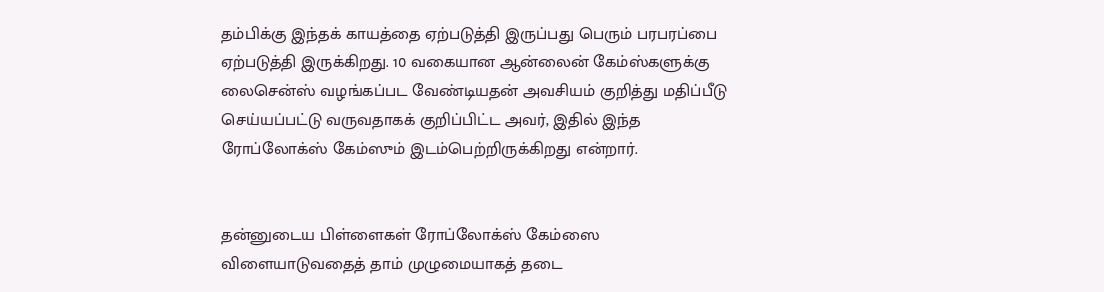தம்பிக்கு இந்தக் காயத்தை ஏற்படுத்தி இருப்பது பெரும் பரபரப்பை ஏற்படுத்தி இருக்கிறது. 10 வகையான ஆன்லைன் கேம்ஸ்களுக்கு லைசென்ஸ் வழங்கப்பட வேண்டியதன் அவசியம் குறித்து மதிப்பீடு செய்யப்பட்டு வருவதாகக் குறிப்பிட்ட அவர், இதில் இந்த ரோப்லோக்ஸ் கேம்ஸும் இடம்பெற்றிருக்கிறது என்றார்.


தன்னுடைய பிள்ளைகள் ரோப்லோக்ஸ் கேம்ஸை விளையாடுவதைத் தாம் முழுமையாகத் தடை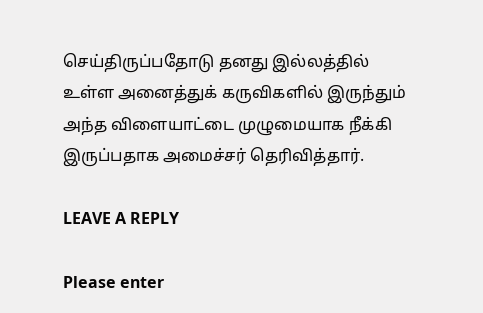செய்திருப்பதோடு தனது இல்லத்தில் உள்ள அனைத்துக் கருவிகளில் இருந்தும் அந்த விளையாட்டை முழுமையாக நீக்கி இருப்பதாக அமைச்சர் தெரிவித்தார்.

LEAVE A REPLY

Please enter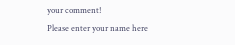your comment!
Please enter your name here